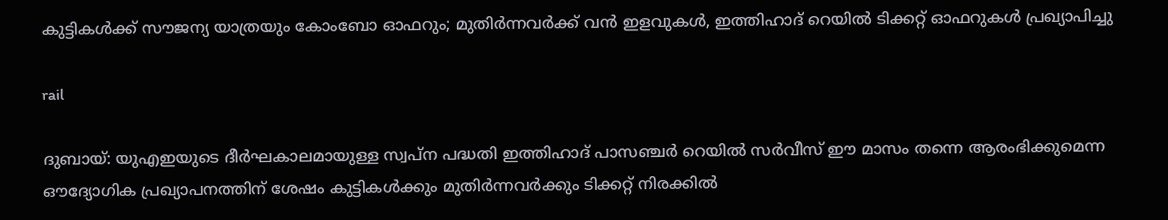കുട്ടികൾക്ക് സൗജന്യ യാത്രയും കോംബോ ഓഫറും; മുതിർന്നവർക്ക് വൻ ഇളവുകൾ, ഇത്തിഹാദ് റെയിൽ ടിക്കറ്റ് ഓഫറുകൾ പ്രഖ്യാപിച്ചു

rail

ദുബായ്: യുഎഇയുടെ ദീർഘകാലമായുള്ള സ്വപ്ന പദ്ധതി ഇത്തിഹാദ് പാസഞ്ചർ റെയിൽ സർവീസ് ഈ മാസം തന്നെ ആരംഭിക്കുമെന്ന ഔദ്യോഗിക പ്രഖ്യാപനത്തിന് ശേഷം കുട്ടികൾക്കും മുതിർന്നവർക്കും ടിക്കറ്റ് നിരക്കിൽ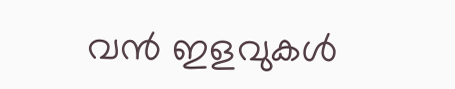വൻ ഇളവുകൾ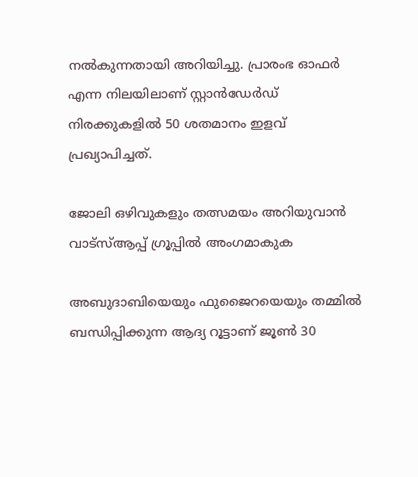നൽകുന്നതായി അറിയിച്ചു. പ്രാരംഭ ഓഫർ എന്ന നിലയിലാണ് സ്റ്റാൻഡേർഡ് നിരക്കുകളിൽ 50 ശതമാനം ഇളവ് പ്രഖ്യാപിച്ചത്.

ജോലി ഒഴിവുകളും തത്സമയം അറിയുവാൻ വാട്സ്ആപ്പ് ഗ്രൂപ്പിൽ അംഗമാകുക

അബുദാബിയെയും ഫുജൈറയെയും തമ്മിൽ ബന്ധിപ്പിക്കുന്ന ആദ്യ റൂട്ടാണ് ജൂൺ 30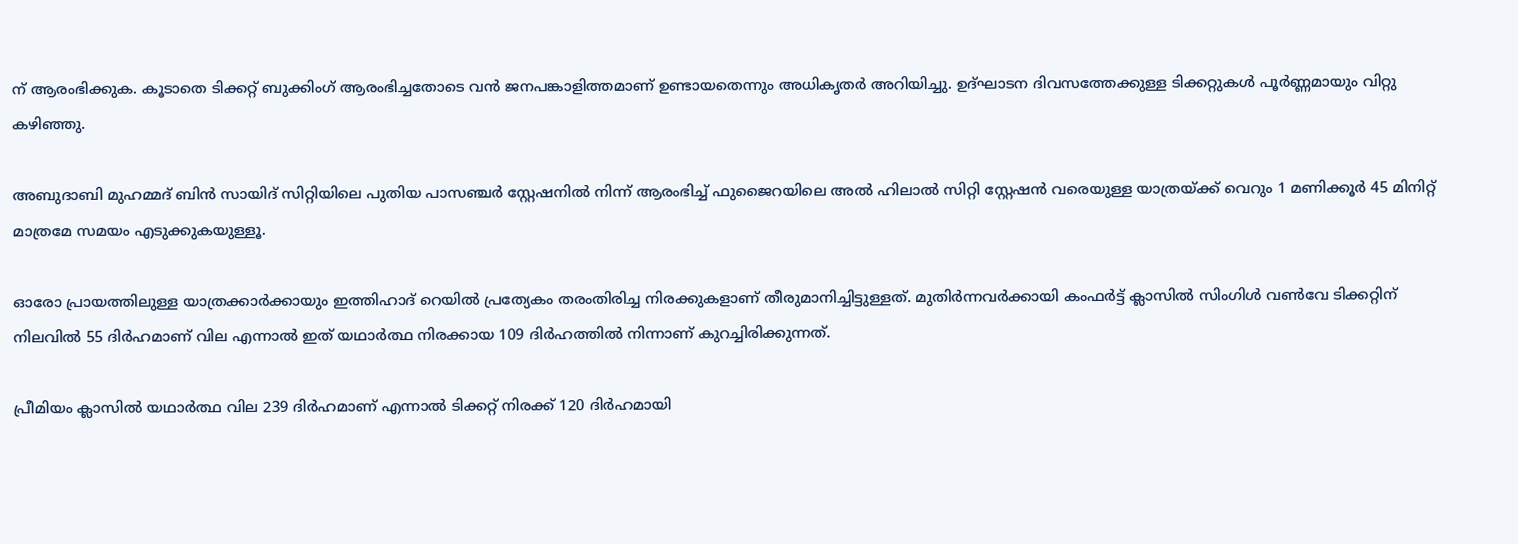ന് ആരംഭിക്കുക. കൂടാതെ ടിക്കറ്റ് ബുക്കിംഗ് ആരംഭിച്ചതോടെ വൻ ജനപങ്കാളിത്തമാണ് ഉണ്ടായതെന്നും അധികൃതർ അറിയിച്ചു. ഉദ്ഘാടന ദിവസത്തേക്കുള്ള ടിക്കറ്റുകൾ പൂർണ്ണമായും വിറ്റു കഴിഞ്ഞു.

അബുദാബി മുഹമ്മദ് ബിൻ സായിദ് സിറ്റിയിലെ പുതിയ പാസഞ്ചർ സ്റ്റേഷനിൽ നിന്ന് ആരംഭിച്ച് ഫുജൈറയിലെ അൽ ഹിലാൽ സിറ്റി സ്റ്റേഷൻ വരെയുള്ള യാത്രയ്ക്ക് വെറും 1 മണിക്കൂർ 45 മിനിറ്റ് മാത്രമേ സമയം എടുക്കുകയുള്ളൂ.

ഓരോ പ്രായത്തിലുള്ള യാത്രക്കാർക്കായും ഇത്തിഹാദ് റെയിൽ പ്രത്യേകം തരംതിരിച്ച നിരക്കുകളാണ് തീരുമാനിച്ചിട്ടുള്ളത്. മുതിർന്നവർക്കായി കംഫർട്ട് ക്ലാസിൽ സിംഗിൾ വൺവേ ടിക്കറ്റിന് നിലവിൽ 55 ദിർഹമാണ് വില എന്നാൽ ഇത് യഥാർത്ഥ നിരക്കായ 109 ദിർഹത്തിൽ നിന്നാണ് കുറച്ചിരിക്കുന്നത്.

പ്രീമിയം ക്ലാസിൽ യഥാർത്ഥ വില 239 ദിർഹമാണ് എന്നാൽ ടിക്കറ്റ് നിരക്ക് 120 ദിർഹമായി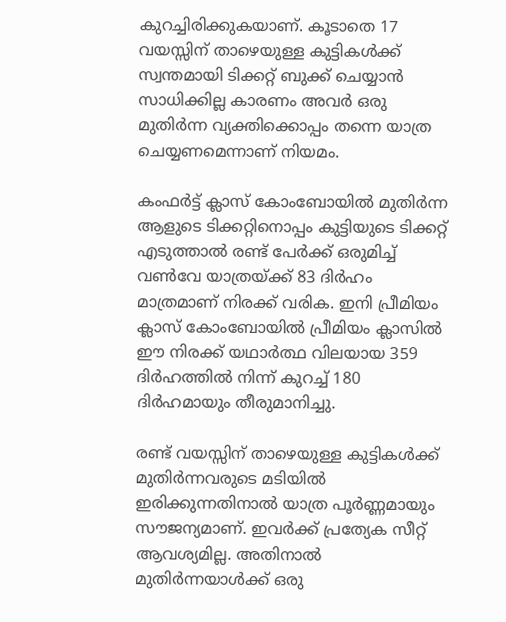കുറച്ചിരിക്കുകയാണ്. കൂടാതെ 17 വയസ്സിന് താഴെയുള്ള കുട്ടികൾക്ക് സ്വന്തമായി ടിക്കറ്റ് ബുക്ക് ചെയ്യാൻ സാധിക്കില്ല കാരണം അവർ ഒരു മുതിർന്ന വ്യക്തിക്കൊപ്പം തന്നെ യാത്ര ചെയ്യണമെന്നാണ് നിയമം.

കംഫർട്ട് ക്ലാസ് കോംബോയിൽ മുതിർന്ന ആളുടെ ടിക്കറ്റിനൊപ്പം കുട്ടിയുടെ ടിക്കറ്റ് എടുത്താൽ രണ്ട് പേർക്ക് ഒരുമിച്ച് വൺവേ യാത്രയ്ക്ക് 83 ദിർഹം മാത്രമാണ് നിരക്ക് വരിക. ഇനി പ്രീമിയം ക്ലാസ് കോംബോയിൽ പ്രീമിയം ക്ലാസിൽ ഈ നിരക്ക് യഥാർത്ഥ വിലയായ 359 ദിർഹത്തിൽ നിന്ന് കുറച്ച് 180 ദിർഹമായും തീരുമാനിച്ചു.

രണ്ട് വയസ്സിന് താഴെയുള്ള കുട്ടികൾക്ക് മുതിർന്നവരുടെ മടിയിൽ ഇരിക്കുന്നതിനാൽ യാത്ര പൂർണ്ണമായും സൗജന്യമാണ്. ഇവർക്ക് പ്രത്യേക സീറ്റ് ആവശ്യമില്ല. അതിനാൽ മുതിർന്നയാൾക്ക് ഒരു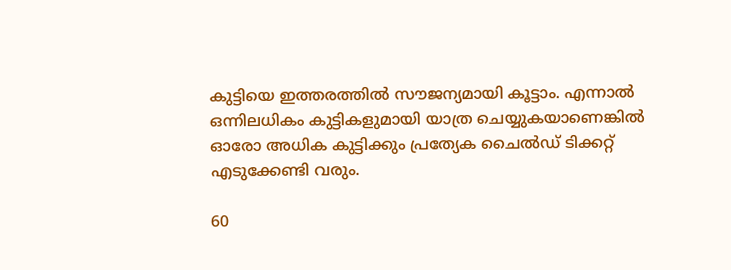കുട്ടിയെ ഇത്തരത്തിൽ സൗജന്യമായി കൂട്ടാം. എന്നാൽ ഒന്നിലധികം കുട്ടികളുമായി യാത്ര ചെയ്യുകയാണെങ്കിൽ ഓരോ അധിക കുട്ടിക്കും പ്രത്യേക ചൈൽഡ് ടിക്കറ്റ് എടുക്കേണ്ടി വരും.

60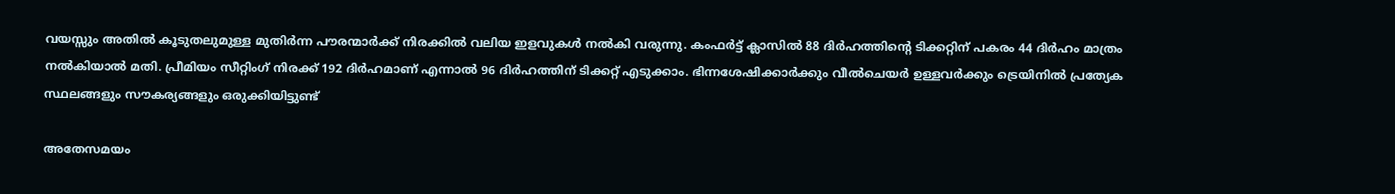വയസ്സും അതിൽ കൂടുതലുമുള്ള മുതിർന്ന പൗരന്മാർക്ക് നിരക്കിൽ വലിയ ഇളവുകൾ നൽകി വരുന്നു. കംഫർട്ട് ക്ലാസിൽ 88 ദിർഹത്തിന്റെ ടിക്കറ്റിന് പകരം 44 ദിർഹം മാത്രം നൽകിയാൽ മതി. പ്രീമിയം സീറ്റിംഗ് നിരക്ക് 192 ദിർഹമാണ് എന്നാൽ 96 ദിർഹത്തിന് ടിക്കറ്റ് എടുക്കാം. ഭിന്നശേഷിക്കാർക്കും വീൽചെയർ ഉള്ളവർക്കും ട്രെയിനിൽ പ്രത്യേക സ്ഥലങ്ങളും സൗകര്യങ്ങളും ഒരുക്കിയിട്ടുണ്ട്

അതേസമയം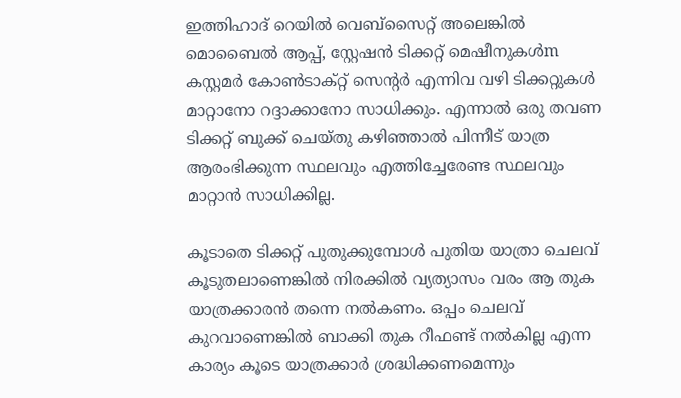ഇത്തിഹാദ് റെയിൽ വെബ്‌സൈറ്റ് അലെങ്കിൽ മൊബൈൽ ആപ്പ്, സ്റ്റേഷൻ ടിക്കറ്റ് മെഷീനുകൾm കസ്റ്റമർ കോൺടാക്റ്റ് സെന്റർ എന്നിവ വഴി ടിക്കറ്റുകൾ മാറ്റാനോ റദ്ദാക്കാനോ സാധിക്കും. എന്നാൽ ഒരു തവണ ടിക്കറ്റ് ബുക്ക് ചെയ്തു കഴിഞ്ഞാൽ പിന്നീട് യാത്ര ആരംഭിക്കുന്ന സ്ഥലവും എത്തിച്ചേരേണ്ട സ്ഥലവും മാറ്റാൻ സാധിക്കില്ല.

കൂടാതെ ടിക്കറ്റ് പുതുക്കുമ്പോൾ പുതിയ യാത്രാ ചെലവ് കൂടുതലാണെങ്കിൽ നിരക്കിൽ വ്യത്യാസം വരം ആ തുക യാത്രക്കാരൻ തന്നെ നൽകണം. ഒപ്പം ചെലവ് കുറവാണെങ്കിൽ ബാക്കി തുക റീഫണ്ട് നൽകില്ല എന്ന കാര്യം കൂടെ യാത്രക്കാർ ശ്രദ്ധിക്കണമെന്നും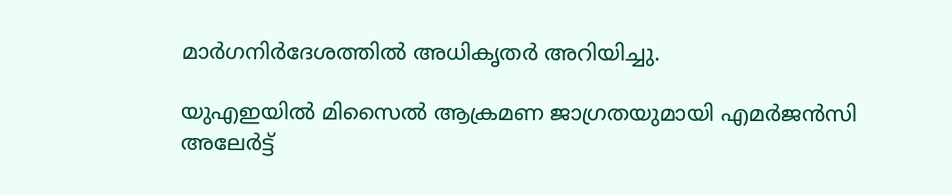മാർഗനിർദേശത്തിൽ അധികൃതർ അറിയിച്ചു.

യുഎഇയിൽ മിസൈൽ ആക്രമണ ജാഗ്രതയുമായി എമർജൻസി അലേർട്ട്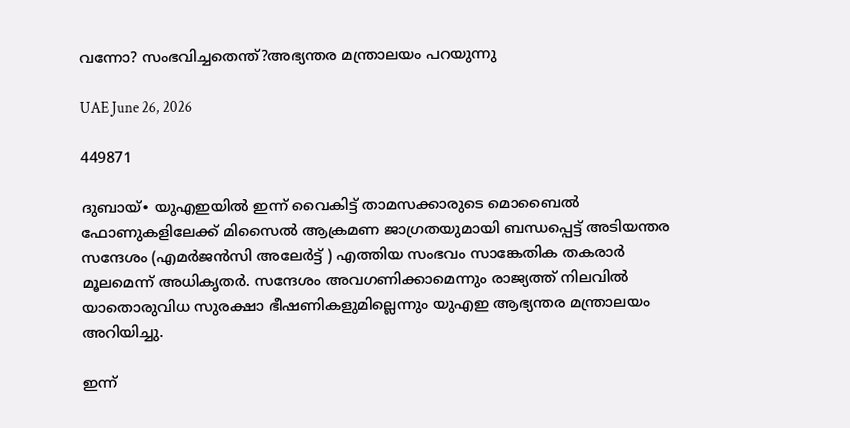വന്നോ? സംഭവിച്ചതെന്ത്?അഭ്യന്തര മന്ത്രാലയം പറയുന്നു

UAE June 26, 2026

449871

ദുബായ്∙ യുഎഇയിൽ ഇന്ന് വൈകിട്ട് താമസക്കാരുടെ മൊബൈൽ ഫോണുകളിലേക്ക് മിസൈൽ ആക്രമണ ജാഗ്രതയുമായി ബന്ധപ്പെട്ട് അടിയന്തര സന്ദേശം (എമർജൻസി അലേർട്ട് ) എത്തിയ സംഭവം സാങ്കേതിക തകരാർ മൂലമെന്ന് അധികൃതർ. സന്ദേശം അവഗണിക്കാമെന്നും രാജ്യത്ത് നിലവിൽ യാതൊരുവിധ സുരക്ഷാ ഭീഷണികളുമില്ലെന്നും യുഎഇ ആഭ്യന്തര മന്ത്രാലയം അറിയിച്ചു.

ഇന്ന്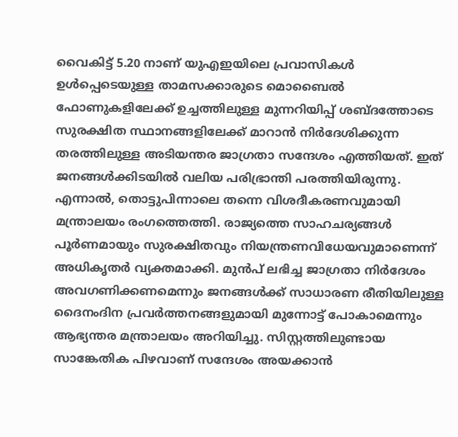വൈകിട്ട് 5.20 നാണ് യുഎഇയിലെ പ്രവാസികൾ ഉൾപ്പെടെയുള്ള താമസക്കാരുടെ മൊബൈൽ ഫോണുകളിലേക്ക് ഉച്ചത്തിലുള്ള മുന്നറിയിപ്പ് ശബ്ദത്തോടെ സുരക്ഷിത സ്ഥാനങ്ങളിലേക്ക് മാറാൻ നിർദേശിക്കുന്ന തരത്തിലുള്ള അടിയന്തര ജാഗ്രതാ സന്ദേശം എത്തിയത്. ഇത് ജനങ്ങൾക്കിടയിൽ വലിയ പരിഭ്രാന്തി പരത്തിയിരുന്നു. എന്നാൽ, തൊട്ടുപിന്നാലെ തന്നെ വിശദീകരണവുമായി മന്ത്രാലയം രംഗത്തെത്തി. രാജ്യത്തെ സാഹചര്യങ്ങൾ പൂർണമായും സുരക്ഷിതവും നിയന്ത്രണവിധേയവുമാണെന്ന് അധികൃതർ വ്യക്തമാക്കി. മുൻപ് ലഭിച്ച ജാഗ്രതാ നിർദേശം അവഗണിക്കണമെന്നും ജനങ്ങൾക്ക് സാധാരണ രീതിയിലുള്ള ദൈനംദിന പ്രവർത്തനങ്ങളുമായി മുന്നോട്ട് പോകാമെന്നും ആഭ്യന്തര മന്ത്രാലയം അറിയിച്ചു. സിസ്റ്റത്തിലുണ്ടായ സാങ്കേതിക പിഴവാണ് സന്ദേശം അയക്കാൻ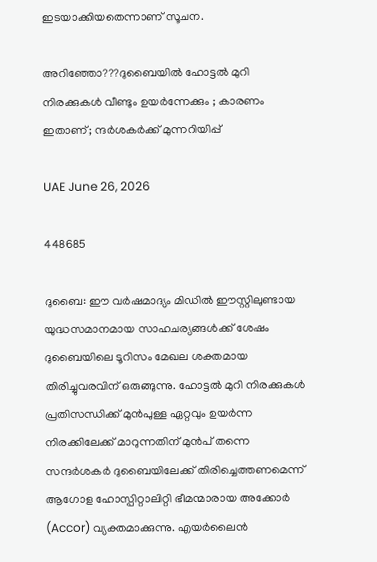ഇടയാക്കിയതെന്നാണ് സൂചന.

അറിഞ്ഞോ???ദുബൈയിൽ ഹോട്ടൽ മുറി നിരക്കുകൾ വീണ്ടും ഉയർന്നേക്കും ; കാരണം ഇതാണ്; ന്ദർശകർക്ക് മുന്നറിയിപ്പ്

UAE June 26, 2026

448685

ദുബൈ: ഈ വർഷമാദ്യം മിഡിൽ ഈസ്റ്റിലുണ്ടായ യുദ്ധസമാനമായ സാഹചര്യങ്ങൾക്ക് ശേഷം ദുബൈയിലെ ടൂറിസം മേഖല ശക്തമായ തിരിച്ചുവരവിന് ഒരുങ്ങുന്നു. ഹോട്ടൽ മുറി നിരക്കുകൾ പ്രതിസന്ധിക്ക് മുൻപുള്ള ഏറ്റവും ഉയർന്ന നിരക്കിലേക്ക് മാറുന്നതിന് മുൻപ് തന്നെ സന്ദർശകർ ദുബൈയിലേക്ക് തിരിച്ചെത്തണമെന്ന് ആഗോള ഹോസ്പിറ്റാലിറ്റി ഭീമന്മാരായ അക്കോർ (Accor) വ്യക്തമാക്കുന്നു. എയർലൈൻ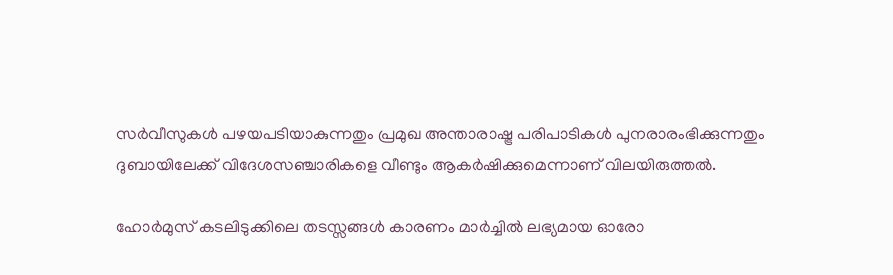സർവീസുകൾ പഴയപടിയാകുന്നതും പ്രമുഖ അന്താരാഷ്ട്ര പരിപാടികൾ പുനരാരംഭിക്കുന്നതും ദുബായിലേക്ക് വിദേശസഞ്ചാരികളെ വീണ്ടും ആകർഷിക്കുമെന്നാണ് വിലയിരുത്തൽ.

ഹോർമുസ് കടലിടുക്കിലെ തടസ്സങ്ങൾ കാരണം മാർച്ചിൽ ലഭ്യമായ ഓരോ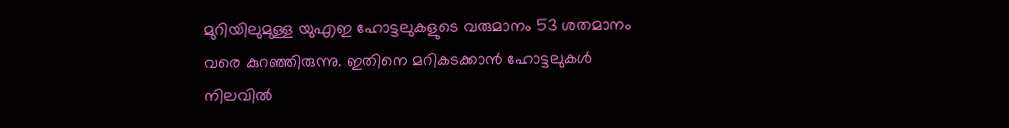മുറിയിലുമുള്ള യുഎഇ ഹോട്ടലുകളുടെ വരുമാനം 53 ശതമാനം വരെ കുറഞ്ഞിരുന്നു. ഇതിനെ മറികടക്കാൻ ഹോട്ടലുകൾ നിലവിൽ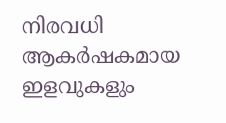നിരവധി ആകർഷകമായ ഇളവുകളും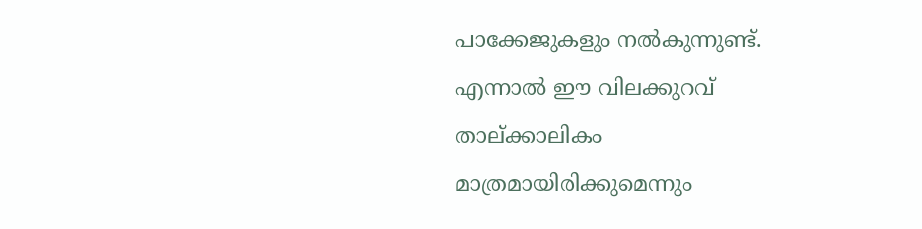പാക്കേജുകളും നൽകുന്നുണ്ട്. എന്നാൽ ഈ വിലക്കുറവ് താല്ക്കാലികം മാത്രമായിരിക്കുമെന്നും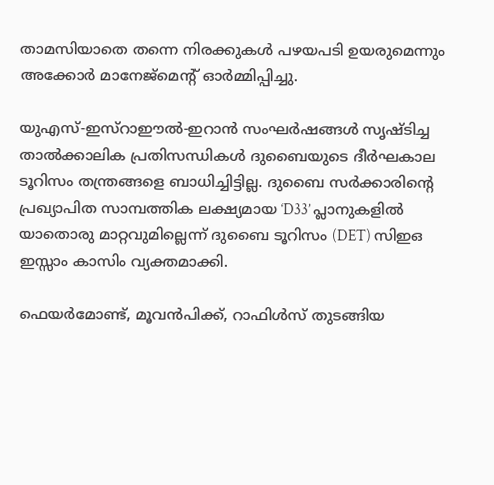താമസിയാതെ തന്നെ നിരക്കുകൾ പഴയപടി ഉയരുമെന്നും അക്കോർ മാനേജ്മെന്റ് ഓർമ്മിപ്പിച്ചു.

യുഎസ്-ഇസ്റാഈൽ-ഇറാൻ സംഘർഷങ്ങൾ സൃഷ്ടിച്ച താൽക്കാലിക പ്രതിസന്ധികൾ ദുബൈയുടെ ദീർഘകാല ടൂറിസം തന്ത്രങ്ങളെ ബാധിച്ചിട്ടില്ല. ദുബൈ സർക്കാരിന്റെ പ്രഖ്യാപിത സാമ്പത്തിക ലക്ഷ്യമായ ‘D33’ പ്ലാനുകളിൽ യാതൊരു മാറ്റവുമില്ലെന്ന് ദുബൈ ടൂറിസം (DET) സിഇഒ ഇസ്സാം കാസിം വ്യക്തമാക്കി.

ഫെയർമോണ്ട്, മൂവൻപിക്ക്, റാഫിൾസ് തുടങ്ങിയ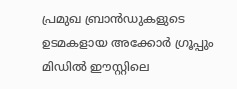പ്രമുഖ ബ്രാൻഡുകളുടെ ഉടമകളായ അക്കോർ ഗ്രൂപ്പും മിഡിൽ ഈസ്റ്റിലെ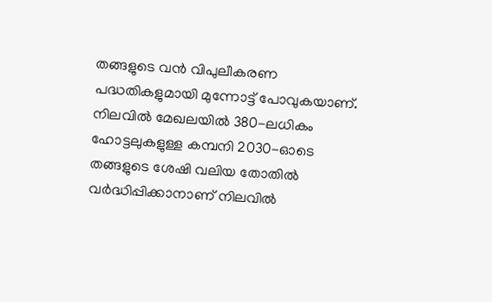തങ്ങളുടെ വൻ വിപുലീകരണ പദ്ധതികളുമായി മുന്നോട്ട് പോവുകയാണ്. നിലവിൽ മേഖലയിൽ 380-ലധികം ഹോട്ടലുകളുള്ള കമ്പനി 2030-ഓടെ തങ്ങളുടെ ശേഷി വലിയ തോതിൽ വർദ്ധിപ്പിക്കാനാണ് നിലവിൽ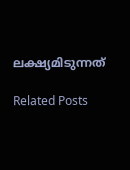ലക്ഷ്യമിടുന്നത്

Related Posts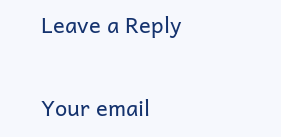Leave a Reply

Your email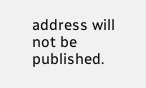address will not be published.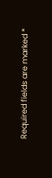Required fields are marked *